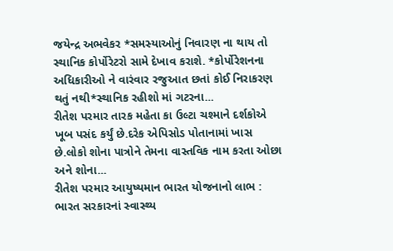જયેન્દ્ર અભવેકર *સમસ્યાઓનું નિવારણ ના થાય તો સ્થાનિક કોર્પોરેટરો સામે દેખાવ કરાશે. *કોર્પોરેશનના અધિકારીઓ ને વારંવાર રજુઆત છતાં કોઈ નિરાકરણ થતું નથી*સ્થાનિક રહીશો માં ગટરના...
રીતેશ પરમાર તારક મહેતા કા ઉલ્ટા ચશ્માને દર્શકોએ ખૂબ પસંદ કર્યું છે.દરેક એપિસોડ પોતાનામાં ખાસ છે.લોકો શોના પાત્રોને તેમના વાસ્તવિક નામ કરતા ઓછા અને શોના...
રીતેશ પરમાર આયુષ્યમાન ભારત યોજનાનો લાભ : ભારત સરકારનાં સ્વાસ્થ્ય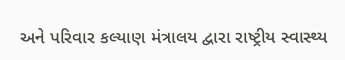અને પરિવાર કલ્યાણ મંત્રાલય દ્વારા રાષ્ટ્રીય સ્વાસ્થ્ય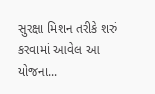સુરક્ષા મિશન તરીકે શરું કરવામાં આવેલ આ યોજના...